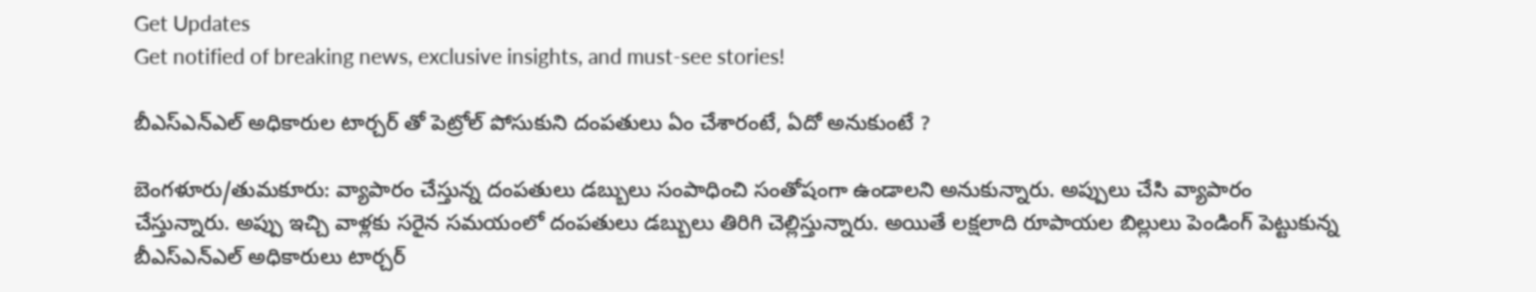Get Updates
Get notified of breaking news, exclusive insights, and must-see stories!

బీఎస్ఎన్ఎల్ అధికారుల టార్చర్ తో పెట్రోల్ పోసుకుని దంపతులు ఏం చేశారంటే, ఏదో అనుకుంటే ?

బెంగళూరు/తుమకూరు: వ్యాపారం చేస్తున్న దంపతులు డబ్బులు సంపాధించి సంతోషంగా ఉండాలని అనుకున్నారు. అప్పులు చేసి వ్యాపారం చేస్తున్నారు. అప్పు ఇచ్చి వాళ్లకు సరైన సమయంలో దంపతులు డబ్బులు తిరిగి చెల్లిస్తున్నారు. అయితే లక్షలాది రూపాయల బిల్లులు పెండింగ్ పెట్టుకున్న బీఎస్ఎన్ఎల్ అధికారులు టార్చర్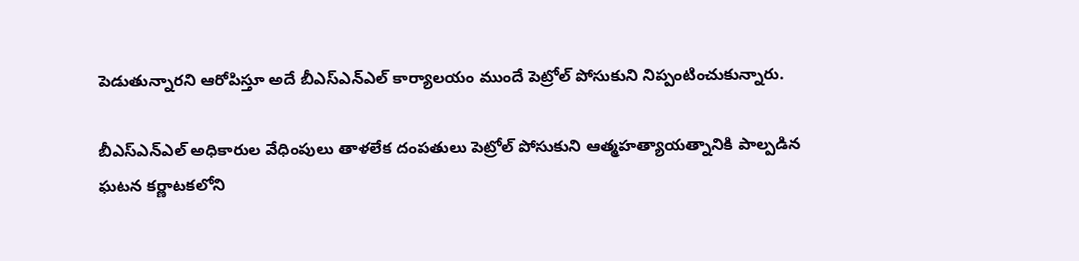పెడుతున్నారని ఆరోపిస్తూ అదే బీఎస్ఎన్ఎల్ కార్యాలయం ముందే పెట్రోల్ పోసుకుని నిప్పంటించుకున్నారు.

బీఎస్‌ఎన్‌ఎల్ అధికారుల వేధింపులు తాళలేక దంపతులు పెట్రోల్ పోసుకుని ఆత్మహత్యాయత్నానికి పాల్పడిన ఘటన కర్ణాటకలోని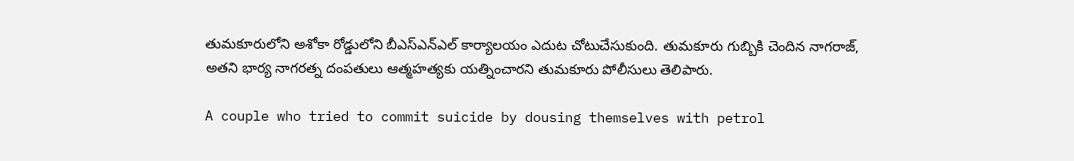తుమకూరులోని అశోకా రోడ్డులోని బీఎస్‌ఎన్‌ఎల్ కార్యాలయం ఎదుట చోటుచేసుకుంది. తుమకూరు గుబ్బికి చెందిన నాగరాజ్, అతని భార్య నాగరత్న దంపతులు ఆత్మహత్యకు యత్నించారని తుమకూరు పోలీసులు తెలిపారు.

A couple who tried to commit suicide by dousing themselves with petrol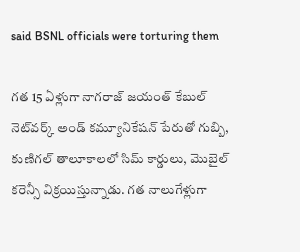said BSNL officials were torturing them

గత 15 ఏళ్లుగా నాగరాజ్ జయంత్ కేబుల్ నెట్‌వర్క్ అండ్ కమ్యూనికేషన్ పేరుతో గుబ్బి, కుణిగల్ తాలూకాలలో సిమ్ కార్డులు, మొబైల్ కరెన్సీ విక్రయిస్తున్నాడు. గత నాలుగేళ్లుగా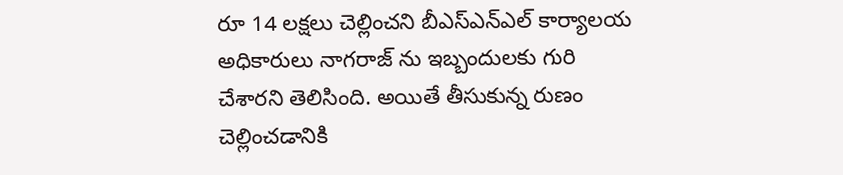రూ 14 లక్షలు చెల్లించని బీఎస్ఎన్ఎల్ కార్యాలయ అధికారులు నాగరాజ్ ను ఇబ్బందులకు గురి చేశారని తెలిసింది. అయితే తీసుకున్న రుణం చెల్లించడానికి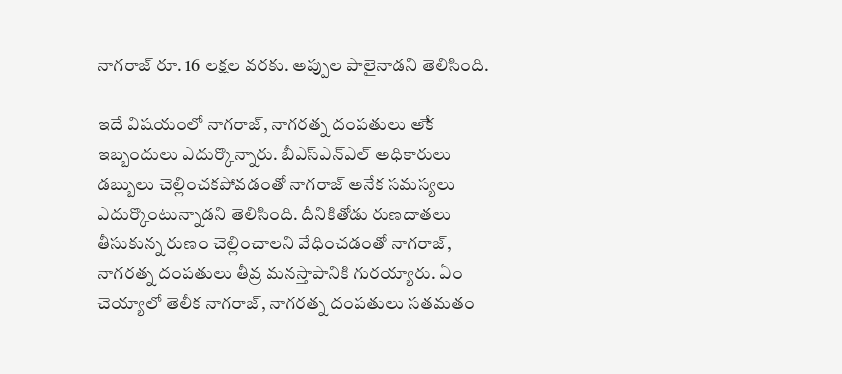నాగరాజ్ రూ. 16 లక్షల వరకు. అప్పుల పాలైనాడని తెలిసింది.

ఇదే విషయంలో నాగరాజ్, నాగరత్న దంపతులు అేక ఇబ్బందులు ఎదుర్కొన్నారు. బీఎస్ఎన్ఎల్ అధికారులు డబ్బులు చెల్లించకపోవడంతో నాగరాజ్ అనేక సమస్యలు ఎదుర్కొంటున్నాడని తెలిసింది. దీనికితోడు రుణదాతలు తీసుకున్న రుణం చెల్లించాలని వేధించడంతో నాగరాజ్, నాగరత్న దంపతులు తీవ్ర మనస్తాపానికి గురయ్యారు. ఏం చెయ్యాలో తెలీక నాగరాజ్, నాగరత్న దంపతులు సతమతం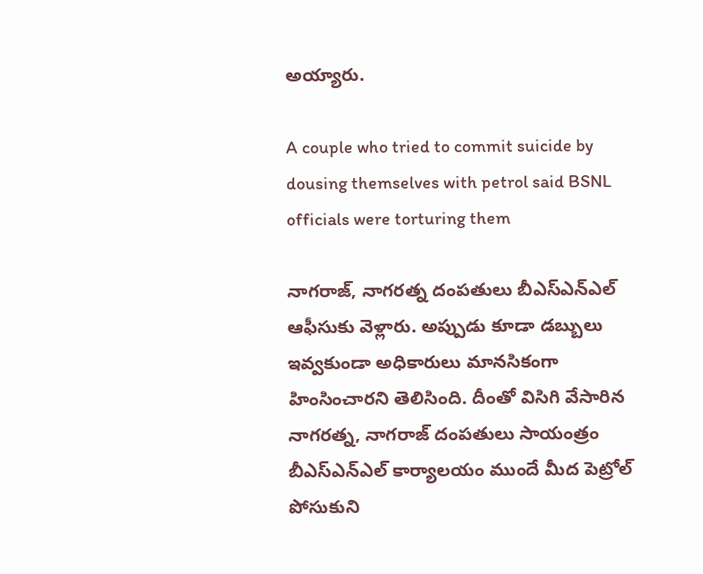అయ్యారు.

A couple who tried to commit suicide by dousing themselves with petrol said BSNL officials were torturing them

నాగరాజ్, నాగరత్న దంపతులు బీఎస్ఎన్ఎల్ ఆఫీసుకు వెళ్లారు. అప్పుడు కూడా డబ్బులు ఇవ్వకుండా అధికారులు మానసికంగా హింసించారని తెలిసింది. దీంతో విసిగి వేసారిన నాగరత్న, నాగరాజ్ దంపతులు సాయంత్రం బీఎస్ఎన్ఎల్ కార్యాలయం ముందే మీద పెట్రోల్ పోసుకుని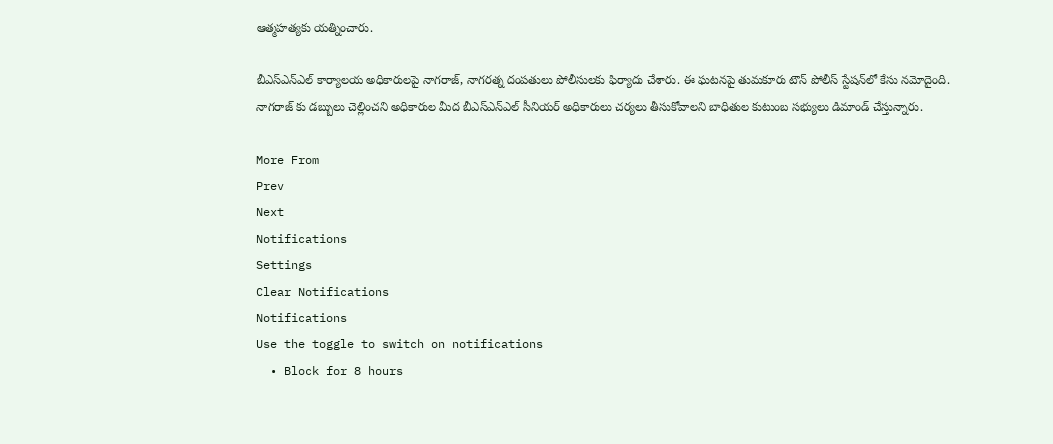ఆత్మహత్యకు యత్నించారు.

బీఎస్ఎన్ఎల్ కార్యాలయ అధికారులపై నాగరాజ్, నాగరత్న దంపతులు పోలీసులకు ఫిర్యాదు చేశారు. ఈ ఘటనపై తుమకూరు టౌన్ పోలీస్ స్టేషన్‌లో కేసు నమోదైంది. నాగరాజ్ కు డబ్బులు చెల్లించని అధికారుల మీద బీఎస్ఎన్ఎల్ సీనియర్ అధికారులు చర్యలు తీసుకోవాలని బాధితుల కుటుంబ సభ్యులు డిమాండ్ చేస్తున్నారు.

More From
Prev
Next
Notifications
Settings
Clear Notifications
Notifications
Use the toggle to switch on notifications
  • Block for 8 hours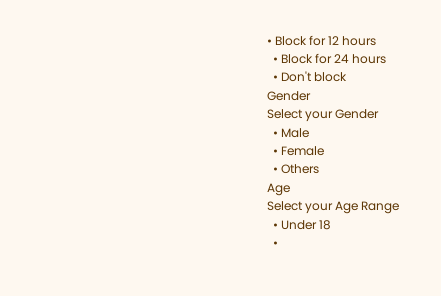• Block for 12 hours
  • Block for 24 hours
  • Don't block
Gender
Select your Gender
  • Male
  • Female
  • Others
Age
Select your Age Range
  • Under 18
  •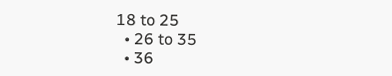18 to 25
  • 26 to 35
  • 36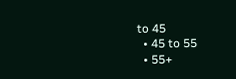to 45
  • 45 to 55
  • 55+